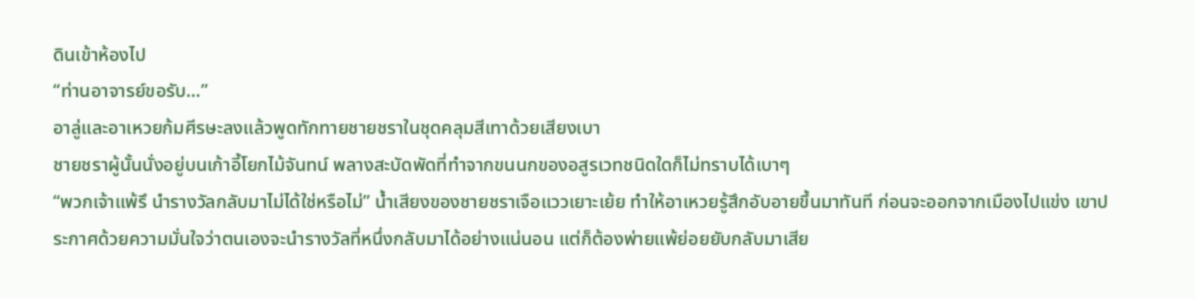ดินเข้าห้องไป
“ท่านอาจารย์ขอรับ…”
อาลู่และอาเหวยก้มศีรษะลงแล้วพูดทักทายชายชราในชุดคลุมสีเทาด้วยเสียงเบา
ชายชราผู้นั้นนั่งอยู่บนเก้าอี้โยกไม้จันทน์ พลางสะบัดพัดที่ทำจากขนนกของอสูรเวทชนิดใดก็ไม่ทราบได้เบาๆ
“พวกเจ้าแพ้รึ นำรางวัลกลับมาไม่ได้ใช่หรือไม่” น้ำเสียงของชายชราเจือแววเยาะเย้ย ทำให้อาเหวยรู้สึกอับอายขึ้นมาทันที ก่อนจะออกจากเมืองไปแข่ง เขาประกาศด้วยความมั่นใจว่าตนเองจะนำรางวัลที่หนึ่งกลับมาได้อย่างแน่นอน แต่ก็ต้องพ่ายแพ้ย่อยยับกลับมาเสีย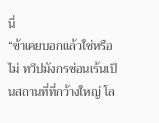นี่
“ข้าเคยบอกแล้วใช่หรือไม่ ทวีปมังกรซ่อนเร้นเป็นสถานที่ที่กว้างใหญ่ โล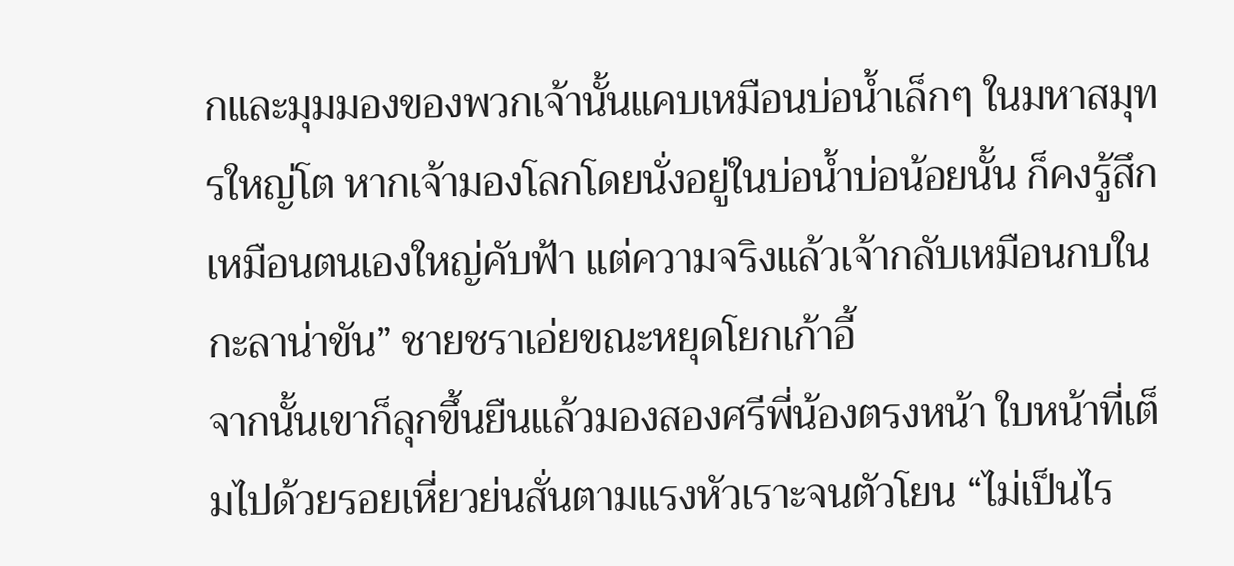กและมุมมองของพวกเจ้านั้นแคบเหมือนบ่อน้ำเล็กๆ ในมหาสมุทรใหญ่โต หากเจ้ามองโลกโดยนั่งอยู่ในบ่อน้ำบ่อน้อยนั้น ก็คงรู้สึกเหมือนตนเองใหญ่คับฟ้า แต่ความจริงแล้วเจ้ากลับเหมือนกบในกะลาน่าขัน” ชายชราเอ่ยขณะหยุดโยกเก้าอี้
จากนั้นเขาก็ลุกขึ้นยืนแล้วมองสองศรีพี่น้องตรงหน้า ใบหน้าที่เต็มไปด้วยรอยเหี่ยวย่นสั่นตามแรงหัวเราะจนตัวโยน “ไม่เป็นไร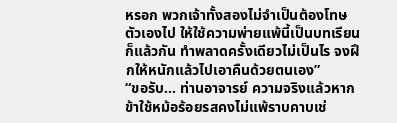หรอก พวกเจ้าทั้งสองไม่จำเป็นต้องโทษตัวเองไป ให้ใช้ความพ่ายแพ้นี้เป็นบทเรียนก็แล้วกัน ทำพลาดครั้งเดียวไม่เป็นไร จงฝึกให้หนักแล้วไปเอาคืนด้วยตนเอง”
“ขอรับ… ท่านอาจารย์ ความจริงแล้วหากข้าใช้หม้อร้อยรสคงไม่แพ้ราบคาบเช่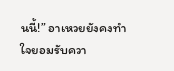นนี้!” อาเหวยยังคงทำใจยอมรับควา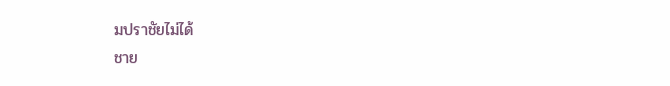มปราชัยไม่ได้
ชาย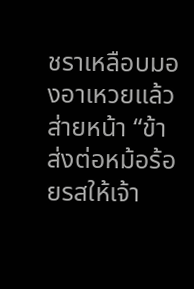ชราเหลือบมองอาเหวยแล้วส่ายหน้า “ข้าส่งต่อหม้อร้อยรสให้เจ้า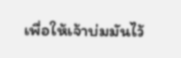เพื่อให้เจ้าบ่มมันไว้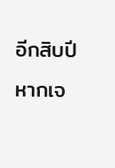อีกสิบปี หากเจ